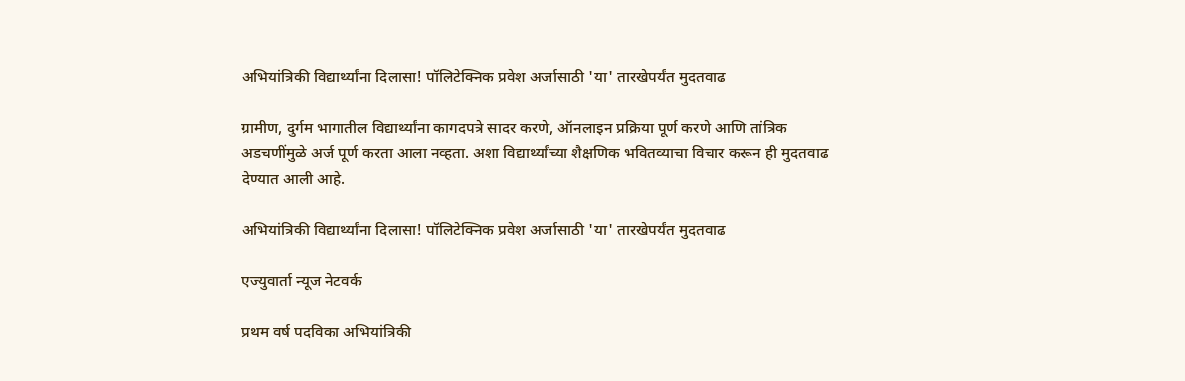अभियांत्रिकी विद्यार्थ्यांना दिलासा! पॉलिटेक्निक प्रवेश अर्जासाठी 'या' तारखेपर्यंत मुदतवाढ

ग्रामीण, दुर्गम भागातील विद्यार्थ्यांना कागदपत्रे सादर करणे, ऑनलाइन प्रक्रिया पूर्ण करणे आणि तांत्रिक अडचणींमुळे अर्ज पूर्ण करता आला नव्हता. अशा विद्यार्थ्यांच्या शैक्षणिक भवितव्याचा विचार करून ही मुदतवाढ देण्यात आली आहे.

अभियांत्रिकी विद्यार्थ्यांना दिलासा! पॉलिटेक्निक प्रवेश अर्जासाठी 'या' तारखेपर्यंत मुदतवाढ

एज्युवार्ता न्यूज नेटवर्क

प्रथम वर्ष पदविका अभियांत्रिकी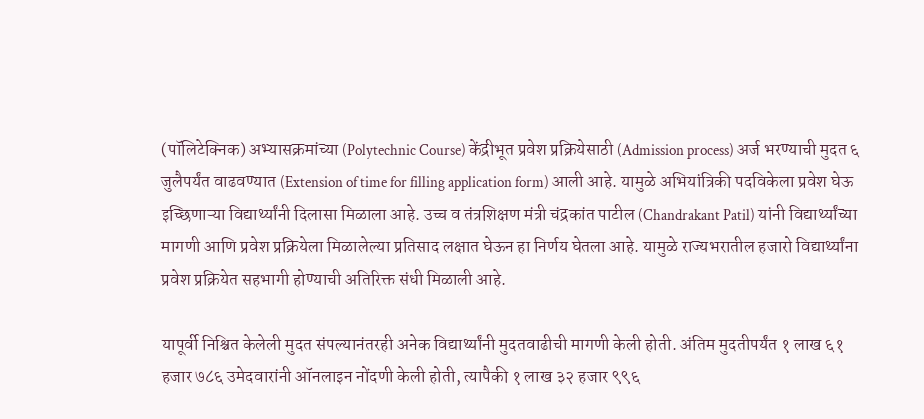(पॉलिटेक्निक) अभ्यासक्रमांच्या (Polytechnic Course) केंद्रीभूत प्रवेश प्रक्रियेसाठी (Admission process) अर्ज भरण्याची मुदत ६ जुलैपर्यंत वाढवण्यात (Extension of time for filling application form) आली आहे. यामुळे अभियांत्रिकी पदविकेला प्रवेश घेऊ इच्छिणाऱ्या विद्यार्थ्यांनी दिलासा मिळाला आहे. उच्च व तंत्रशिक्षण मंत्री चंद्रकांत पाटील (Chandrakant Patil) यांनी विद्यार्थ्यांच्या मागणी आणि प्रवेश प्रक्रियेला मिळालेल्या प्रतिसाद लक्षात घेऊन हा निर्णय घेतला आहे. यामुळे राज्यभरातील हजारो विद्यार्थ्यांना प्रवेश प्रक्रियेत सहभागी होण्याची अतिरिक्त संधी मिळाली आहे.

यापूर्वी निश्चित केलेली मुदत संपल्यानंतरही अनेक विद्यार्थ्यांनी मुदतवाढीची मागणी केली होती. अंतिम मुदतीपर्यंत १ लाख ६१ हजार ७८६ उमेदवारांनी ऑनलाइन नोंदणी केली होती, त्यापैकी १ लाख ३२ हजार ९९६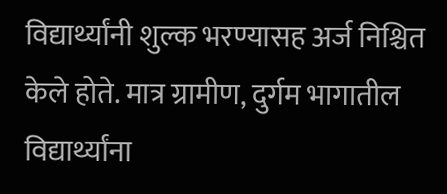विद्यार्थ्यांनी शुल्क भरण्यासह अर्ज निश्चित केले होते. मात्र ग्रामीण, दुर्गम भागातील विद्यार्थ्यांना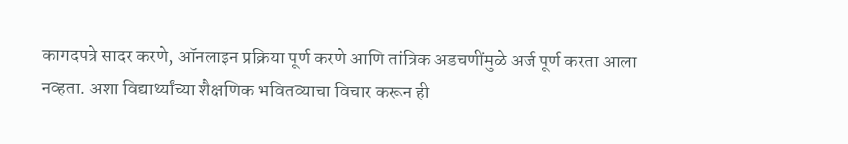कागदपत्रे सादर करणे, ऑनलाइन प्रक्रिया पूर्ण करणे आणि तांत्रिक अडचणींमुळे अर्ज पूर्ण करता आला नव्हता. अशा विद्यार्थ्यांच्या शैक्षणिक भवितव्याचा विचार करून ही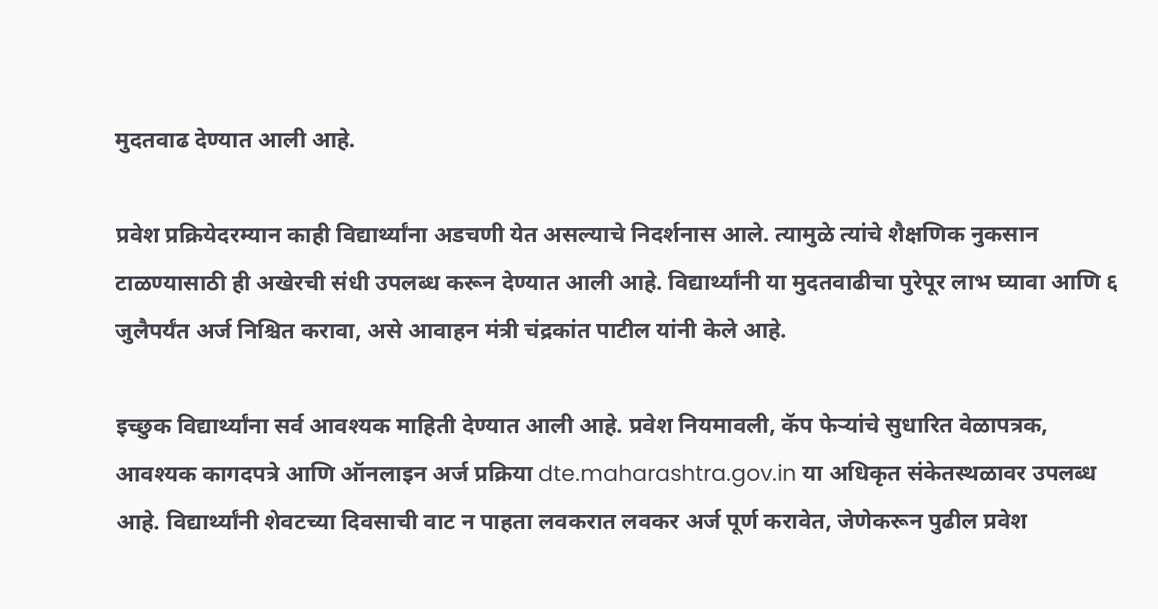मुदतवाढ देण्यात आली आहे.

प्रवेश प्रक्रियेदरम्यान काही विद्यार्थ्यांना अडचणी येत असल्याचे निदर्शनास आले. त्यामुळे त्यांचे शैक्षणिक नुकसान टाळण्यासाठी ही अखेरची संधी उपलब्ध करून देण्यात आली आहे. विद्यार्थ्यांनी या मुदतवाढीचा पुरेपूर लाभ घ्यावा आणि ६ जुलैपर्यंत अर्ज निश्चित करावा, असे आवाहन मंत्री चंद्रकांत पाटील यांनी केले आहे.

इच्छुक विद्यार्थ्यांना सर्व आवश्यक माहिती देण्यात आली आहे. प्रवेश नियमावली, कॅप फेऱ्यांचे सुधारित वेळापत्रक, आवश्यक कागदपत्रे आणि ऑनलाइन अर्ज प्रक्रिया dte.maharashtra.gov.in या अधिकृत संकेतस्थळावर उपलब्ध आहे. विद्यार्थ्यांनी शेवटच्या दिवसाची वाट न पाहता लवकरात लवकर अर्ज पूर्ण करावेत, जेणेकरून पुढील प्रवेश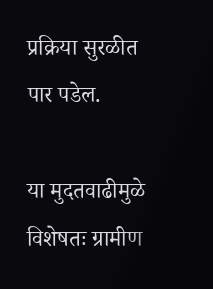प्रक्रिया सुरळीत पार पडेल.

या मुदतवाढीमुळे विशेषतः ग्रामीण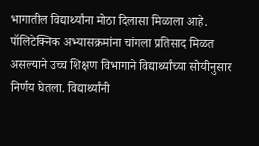भागातील विद्यार्थ्यांना मोठा दिलासा मिळाला आहे. पॉलिटेक्निक अभ्यासक्रमांना चांगला प्रतिसाद मिळत असल्याने उच्च शिक्षण विभागाने विद्यार्थ्यांच्या सोयीनुसार निर्णय घेतला. विद्यार्थ्यांनी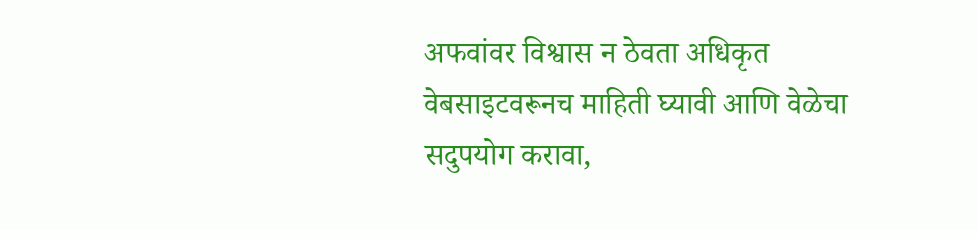अफवांवर विश्वास न ठेवता अधिकृत वेबसाइटवरूनच माहिती घ्यावी आणि वेळेचा सदुपयोग करावा,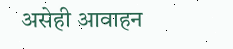असेही आवाहन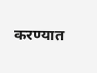करण्यात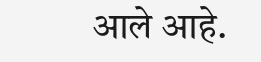आले आहे.